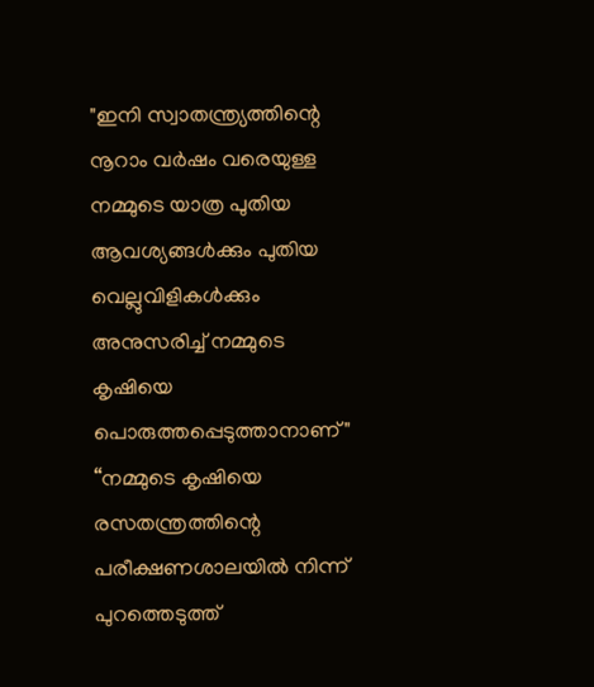"ഇനി സ്വാതന്ത്ര്യത്തിന്റെ നൂറാം വർഷം വരെയുള്ള നമ്മുടെ യാത്ര പുതിയ ആവശ്യങ്ങൾക്കും പുതിയ വെല്ലുവിളികൾക്കും അനുസരിച്ച് നമ്മുടെ കൃഷിയെ പൊരുത്തപ്പെടുത്താനാണ്"
“നമ്മുടെ കൃഷിയെ രസതന്ത്രത്തിന്റെ പരീക്ഷണശാലയിൽ നിന്ന് പുറത്തെടുത്ത്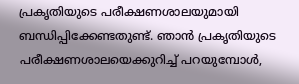പ്രകൃതിയുടെ പരീക്ഷണശാലയുമായി ബന്ധിപ്പിക്കേണ്ടതുണ്ട്. ഞാൻ പ്രകൃതിയുടെ പരീക്ഷണശാലയെക്കുറിച്ച് പറയുമ്പോൾ,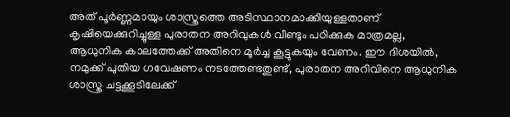അത് പൂർണ്ണമായും ശാസ്ത്രത്തെ അടിസ്ഥാനമാക്കിയുള്ളതാണ്
കൃഷിയെക്കുറിച്ചുള്ള പുരാതന അറിവുകൾ വീണ്ടും പഠിക്കുക മാത്രമല്ല, ആധുനിക കാലത്തേക്ക് അതിനെ മൂർച്ച കൂട്ടുകയും വേണം. ഈ ദിശയിൽ, നമുക്ക് പുതിയ ഗവേഷണം നടത്തേണ്ടതുണ്ട്, പുരാതന അറിവിനെ ആധുനിക ശാസ്ത്ര ചട്ടക്കൂടിലേക്ക്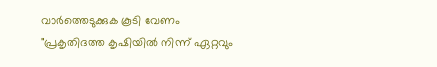വാർത്തെടുക്കുക കൂടി വേണം
"പ്രകൃതിദത്ത കൃഷിയിൽ നിന്ന് ഏറ്റവും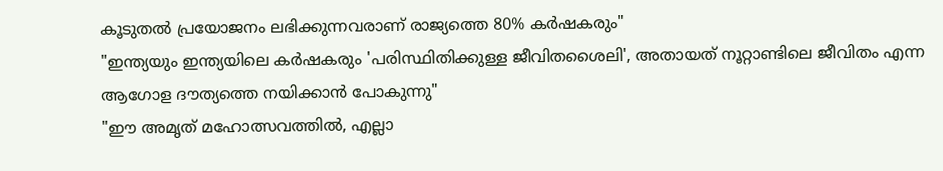കൂടുതൽ പ്രയോജനം ലഭിക്കുന്നവരാണ് രാജ്യത്തെ 80% കർഷകരും"
"ഇന്ത്യയും ഇന്ത്യയിലെ കർഷകരും 'പരിസ്ഥിതിക്കുള്ള ജീവിതശൈലി', അതായത് നൂറ്റാണ്ടിലെ ജീവിതം എന്ന ആഗോള ദൗത്യത്തെ നയിക്കാൻ പോകുന്നു"
"ഈ അമൃത് മഹോത്സവത്തിൽ, എല്ലാ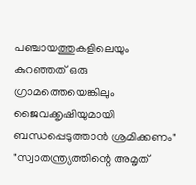പഞ്ചായത്തുകളിലെയും കുറഞ്ഞത് ഒരു ഗ്രാമത്തെയെങ്കിലും ജൈവക്കൃഷിയുമായി ബന്ധപ്പെടുത്താൻ ശ്രമിക്കണം"
"സ്വാതന്ത്ര്യത്തിന്റെ അമൃത്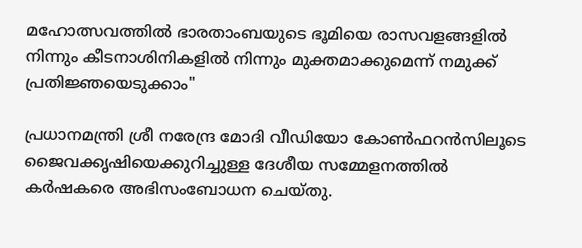മഹോത്സവത്തിൽ ഭാരതാംബയുടെ ഭൂമിയെ രാസവളങ്ങളിൽ നിന്നും കീടനാശിനികളിൽ നിന്നും മുക്തമാക്കുമെന്ന് നമുക്ക് പ്രതിജ്ഞയെടുക്കാം"

പ്രധാനമന്ത്രി ശ്രീ നരേന്ദ്ര മോദി വീഡിയോ കോൺഫറൻസിലൂടെ ജൈവക്കൃഷിയെക്കുറിച്ചുള്ള ദേശീയ സമ്മേളനത്തിൽ  കർഷകരെ അഭിസംബോധന ചെയ്തു.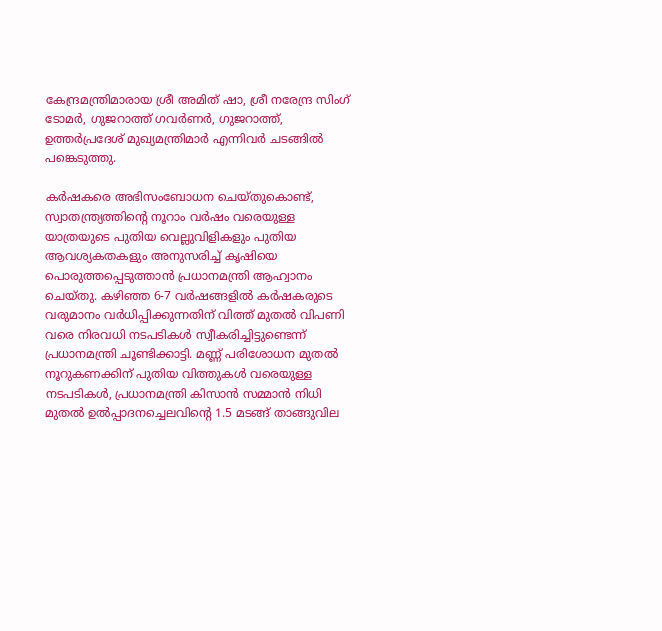കേന്ദ്രമന്ത്രിമാരായ ശ്രീ അമിത് ഷാ, ശ്രീ നരേന്ദ്ര സിംഗ് ടോമർ, ഗുജറാത്ത് ഗവർണർ, ഗുജറാത്ത്, ഉത്തർപ്രദേശ് മുഖ്യമന്ത്രിമാർ എന്നിവർ ചടങ്ങിൽ പങ്കെടുത്തു.

കർഷകരെ അഭിസംബോധന ചെയ്തുകൊണ്ട്, സ്വാതന്ത്ര്യത്തിന്റെ നൂറാം വർഷം വരെയുള്ള യാത്രയുടെ പുതിയ വെല്ലുവിളികളും പുതിയ ആവശ്യകതകളും അനുസരിച്ച് കൃഷിയെ പൊരുത്തപ്പെടുത്താൻ പ്രധാനമന്ത്രി ആഹ്വാനം ചെയ്തു. കഴിഞ്ഞ 6-7 വർഷങ്ങളിൽ കർഷകരുടെ വരുമാനം വർധിപ്പിക്കുന്നതിന് വിത്ത് മുതൽ വിപണി വരെ നിരവധി നടപടികൾ സ്വീകരിച്ചിട്ടുണ്ടെന്ന് പ്രധാനമന്ത്രി ചൂണ്ടിക്കാട്ടി. മണ്ണ് പരിശോധന മുതൽ നൂറുകണക്കിന് പുതിയ വിത്തുകൾ വരെയുള്ള നടപടികൾ, പ്രധാനമന്ത്രി കിസാൻ സമ്മാൻ നിധി മുതൽ ഉൽപ്പാദനച്ചെലവിന്റെ 1.5 മടങ്ങ് താങ്ങുവില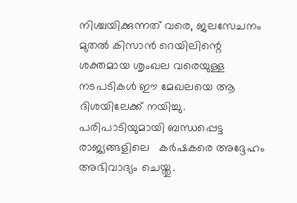നിശ്ചയിക്കുന്നത് വരെ, ജലസേചനം മുതൽ കിസാൻ റെയിലിന്റെ ശക്തമായ ശൃംഖല വരെയുള്ള നടപടികൾ ഈ മേഖലയെ ആ ദിശയിലേക്ക് നയിച്ചു. പരിപാടിയുമായി ബന്ധപ്പെട്ട രാജ്യങ്ങളിലെ   കർഷകരെ അദ്ദേഹം അഭിവാദ്യം ചെയ്തു.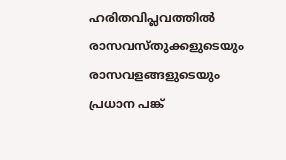ഹരിതവിപ്ലവത്തിൽ രാസവസ്‌തുക്കളുടെയും രാസവളങ്ങളുടെയും പ്രധാന പങ്ക്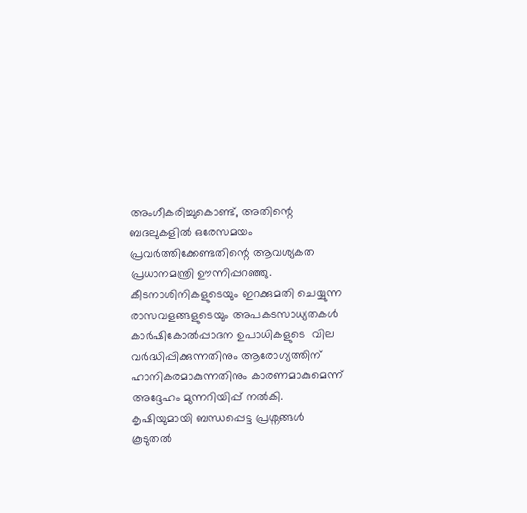അംഗീകരിച്ചുകൊണ്ട്, അതിന്റെ ബദലുകളിൽ ഒരേസമയം പ്രവർത്തിക്കേണ്ടതിന്റെ ആവശ്യകത പ്രധാനമന്ത്രി ഊന്നിപ്പറഞ്ഞു. കീടനാശിനികളുടെയും ഇറക്കുമതി ചെയ്യുന്ന രാസവളങ്ങളുടെയും അപകടസാധ്യതകൾ കാർഷികോൽപ്പാദന ഉപാധികളുടെ  വില വർദ്ധിപ്പിക്കുന്നതിനും ആരോഗ്യത്തിന് ഹാനികരമാകുന്നതിനും കാരണമാകുമെന്ന് അദ്ദേഹം മുന്നറിയിപ്പ് നൽകി. കൃഷിയുമായി ബന്ധപ്പെട്ട പ്രശ്നങ്ങൾ കൂടുതൽ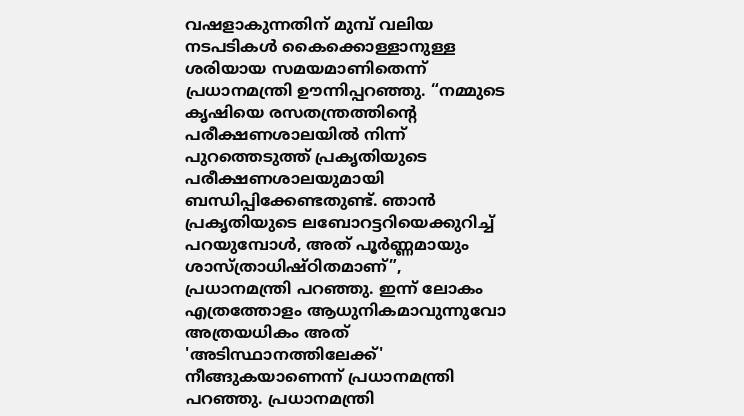വഷളാകുന്നതിന് മുമ്പ് വലിയ നടപടികൾ കൈക്കൊള്ളാനുള്ള ശരിയായ സമയമാണിതെന്ന് പ്രധാനമന്ത്രി ഊന്നിപ്പറഞ്ഞു. “നമ്മുടെ കൃഷിയെ രസതന്ത്രത്തിന്റെ പരീക്ഷണശാലയിൽ നിന്ന് പുറത്തെടുത്ത് പ്രകൃതിയുടെ പരീക്ഷണശാലയുമായി ബന്ധിപ്പിക്കേണ്ടതുണ്ട്. ഞാൻ പ്രകൃതിയുടെ ലബോറട്ടറിയെക്കുറിച്ച് പറയുമ്പോൾ, അത് പൂർണ്ണമായും ശാസ്ത്രാധിഷ്ഠിതമാണ്”, പ്രധാനമന്ത്രി പറഞ്ഞു. ഇന്ന് ലോകം എത്രത്തോളം ആധുനികമാവുന്നുവോ അത്രയധികം അത് 'അടിസ്ഥാനത്തിലേക്ക്' നീങ്ങുകയാണെന്ന് പ്രധാനമന്ത്രി പറഞ്ഞു. പ്രധാനമന്ത്രി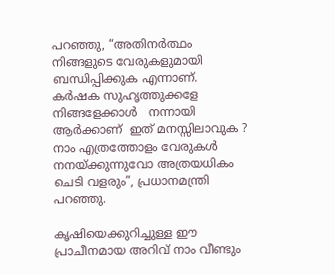പറഞ്ഞു, “അതിനർത്ഥം നിങ്ങളുടെ വേരുകളുമായി ബന്ധിപ്പിക്കുക എന്നാണ്.   കർഷക സുഹൃത്തുക്കളേ നിങ്ങളേക്കാൾ   നന്നായി ആർക്കാണ്‌  ഇത് മനസ്സിലാവുക ? നാം എത്രത്തോളം വേരുകൾ നനയ്ക്കുന്നുവോ അത്രയധികം ചെടി വളരും”, പ്രധാനമന്ത്രി പറഞ്ഞു.

കൃഷിയെക്കുറിച്ചുള്ള ഈ പ്രാചീനമായ അറിവ് നാം വീണ്ടും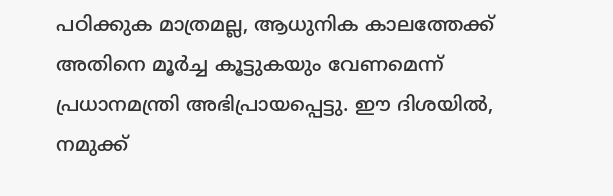പഠിക്കുക മാത്രമല്ല, ആധുനിക കാലത്തേക്ക് അതിനെ മൂർച്ച കൂട്ടുകയും വേണമെന്ന് പ്രധാനമന്ത്രി അഭിപ്രായപ്പെട്ടു. ഈ ദിശയിൽ, നമുക്ക്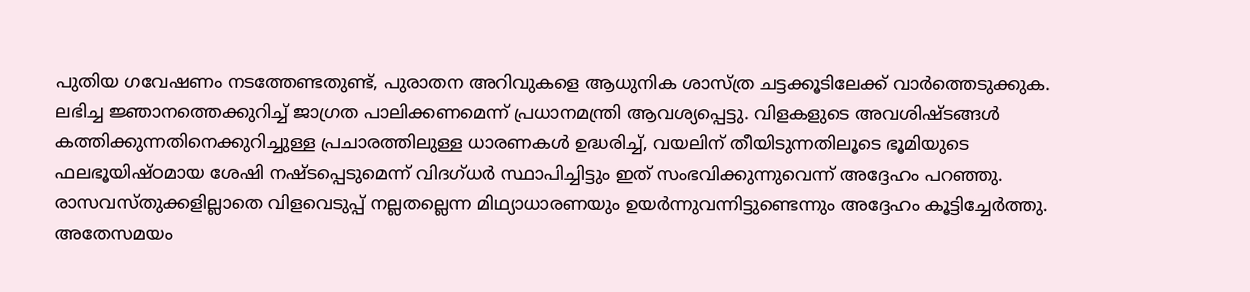പുതിയ ഗവേഷണം നടത്തേണ്ടതുണ്ട്, പുരാതന അറിവുകളെ ആധുനിക ശാസ്ത്ര ചട്ടക്കൂടിലേക്ക് വാർത്തെടുക്കുക. ലഭിച്ച ജ്ഞാനത്തെക്കുറിച്ച് ജാഗ്രത പാലിക്കണമെന്ന് പ്രധാനമന്ത്രി ആവശ്യപ്പെട്ടു. വിളകളുടെ അവശിഷ്ടങ്ങൾ കത്തിക്കുന്നതിനെക്കുറിച്ചുള്ള പ്രചാരത്തിലുള്ള ധാരണകൾ ഉദ്ധരിച്ച്, വയലിന് തീയിടുന്നതിലൂടെ ഭൂമിയുടെ ഫലഭൂയിഷ്ഠമായ ശേഷി നഷ്ടപ്പെടുമെന്ന് വിദഗ്ധർ സ്ഥാപിച്ചിട്ടും ഇത് സംഭവിക്കുന്നുവെന്ന് അദ്ദേഹം പറഞ്ഞു. രാസവസ്തുക്കളില്ലാതെ വിളവെടുപ്പ് നല്ലതല്ലെന്ന മിഥ്യാധാരണയും ഉയർന്നുവന്നിട്ടുണ്ടെന്നും അദ്ദേഹം കൂട്ടിച്ചേർത്തു. അതേസമയം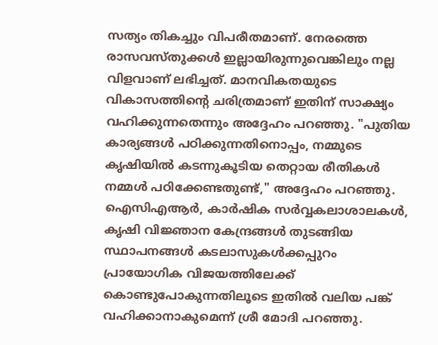സത്യം തികച്ചും വിപരീതമാണ്. നേരത്തെ രാസവസ്തുക്കൾ ഇല്ലായിരുന്നുവെങ്കിലും നല്ല വിളവാണ് ലഭിച്ചത്. മാനവികതയുടെ വികാസത്തിന്റെ ചരിത്രമാണ് ഇതിന് സാക്ഷ്യം വഹിക്കുന്നതെന്നും അദ്ദേഹം പറഞ്ഞു. "പുതിയ കാര്യങ്ങൾ പഠിക്കുന്നതിനൊപ്പം, നമ്മുടെ കൃഷിയിൽ കടന്നുകൂടിയ തെറ്റായ രീതികൾ നമ്മൾ പഠിക്കേണ്ടതുണ്ട്," അദ്ദേഹം പറഞ്ഞു. ഐസിഎആർ, കാർഷിക സർവ്വകലാശാലകൾ, കൃഷി വിജ്ഞാന കേന്ദ്രങ്ങൾ തുടങ്ങിയ സ്ഥാപനങ്ങൾ കടലാസുകൾക്കപ്പുറം പ്രായോഗിക വിജയത്തിലേക്ക് കൊണ്ടുപോകുന്നതിലൂടെ ഇതിൽ വലിയ പങ്ക് വഹിക്കാനാകുമെന്ന് ശ്രീ മോദി പറഞ്ഞു.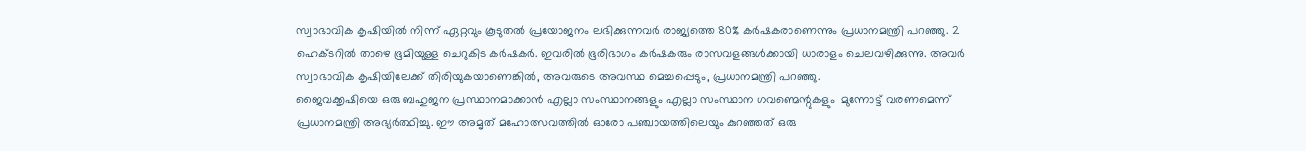സ്വാഭാവിക കൃഷിയിൽ നിന്ന് ഏറ്റവും കൂടുതൽ പ്രയോജനം ലഭിക്കുന്നവർ രാജ്യത്തെ 80% കർഷകരാണെന്നും പ്രധാനമന്ത്രി പറഞ്ഞു. 2 ഹെക്ടറിൽ താഴെ ഭൂമിയുള്ള ചെറുകിട കർഷകർ. ഇവരിൽ ഭൂരിഭാഗം കർഷകരും രാസവളങ്ങൾക്കായി ധാരാളം ചെലവഴിക്കുന്നു. അവർ സ്വാഭാവിക കൃഷിയിലേക്ക് തിരിയുകയാണെങ്കിൽ, അവരുടെ അവസ്ഥ മെച്ചപ്പെടും, പ്രധാനമന്ത്രി പറഞ്ഞു.
ജൈവക്കൃഷിയെ ഒരു ബഹുജന പ്രസ്ഥാനമാക്കാൻ എല്ലാ സംസ്ഥാനങ്ങളും എല്ലാ സംസ്ഥാന ഗവണ്മെന്റുകളും  മുന്നോട്ട് വരണമെന്ന് പ്രധാനമന്ത്രി അഭ്യർത്ഥിച്ചു. ഈ അമൃത് മഹോത്സവത്തിൽ ഓരോ പഞ്ചായത്തിലെയും കുറഞ്ഞത് ഒരു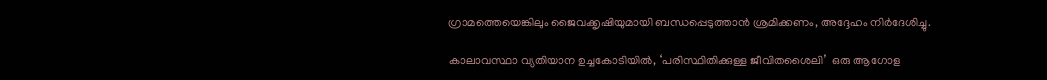ഗ്രാമത്തെയെങ്കിലും ജൈവക്കൃഷിയുമായി ബന്ധപ്പെടുത്താൻ ശ്രമിക്കണം, അദ്ദേഹം നിർദേശിച്ചു.

കാലാവസ്ഥാ വ്യതിയാന ഉച്ചകോടിയിൽ, ‘പരിസ്ഥിതിക്കുള്ള ജീവിതശൈലി’  ഒരു ആഗോള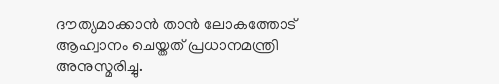ദൗത്യമാക്കാൻ താൻ ലോകത്തോട് ആഹ്വാനം ചെയ്തത് പ്രധാനമന്ത്രി അനുസ്മരിച്ചു.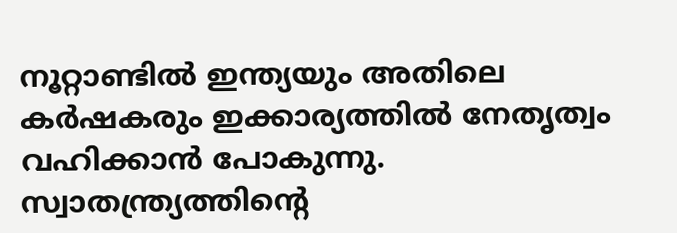നൂറ്റാണ്ടിൽ ഇന്ത്യയും അതിലെ കർഷകരും ഇക്കാര്യത്തിൽ നേതൃത്വം വഹിക്കാൻ പോകുന്നു. സ്വാതന്ത്ര്യത്തിന്റെ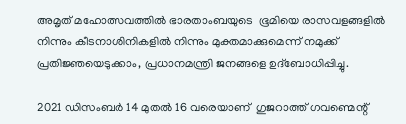അമൃത് മഹോത്സവത്തിൽ ഭാരതാംബയുടെ  ഭൂമിയെ രാസവളങ്ങളിൽ നിന്നും കീടനാശിനികളിൽ നിന്നും മുക്തമാക്കുമെന്ന് നമുക്ക് പ്രതിജ്ഞയെടുക്കാം, പ്രധാനമന്ത്രി ജനങ്ങളെ ഉദ്ബോധിപ്പിച്ചു.

2021 ഡിസംബർ 14 മുതൽ 16 വരെയാണ്  ഗുജറാത്ത് ഗവണ്മെന്റ്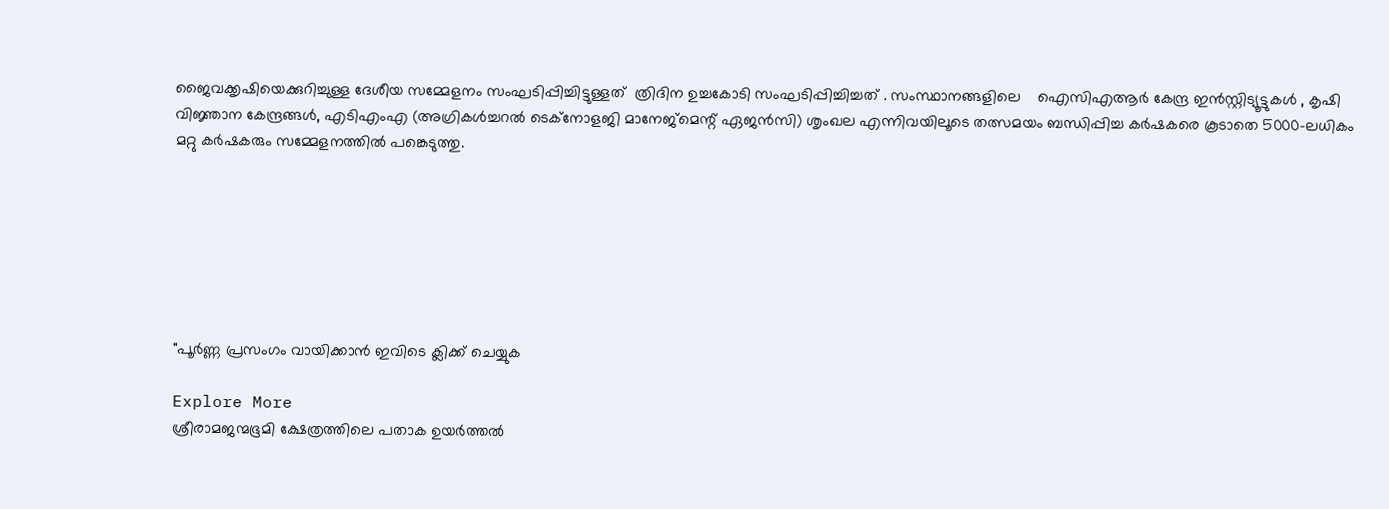ജൈവക്കൃഷിയെക്കുറിച്ചുള്ള ദേശീയ സമ്മേളനം സംഘടിപ്പിച്ചിട്ടുള്ളത്  ത്രിദിന ഉച്ചകോടി സംഘടിപ്പിച്ചിച്ചത് . സംസ്ഥാനങ്ങളിലെ    ഐസിഎആർ കേന്ദ്ര ഇൻസ്റ്റിട്യൂട്ടുകൾ , കൃഷി വിജ്ഞാന കേന്ദ്രങ്ങൾ, എടിഎംഎ (അഗ്രികൾച്ചറൽ ടെക്‌നോളജി മാനേജ്‌മെന്റ് ഏജൻസി) ശൃംഖല എന്നിവയിലൂടെ തത്സമയം ബന്ധിപ്പിച്ച കർഷകരെ കൂടാതെ 5000-ലധികം മറ്റു കർഷകരും സമ്മേളനത്തിൽ പങ്കെടുത്തു.







"പൂർണ്ണ പ്രസംഗം വായിക്കാൻ ഇവിടെ ക്ലിക്ക് ചെയ്യുക

Explore More
ശ്രീരാമജന്മഭൂമി ക്ഷേത്രത്തിലെ പതാക ഉയർത്തൽ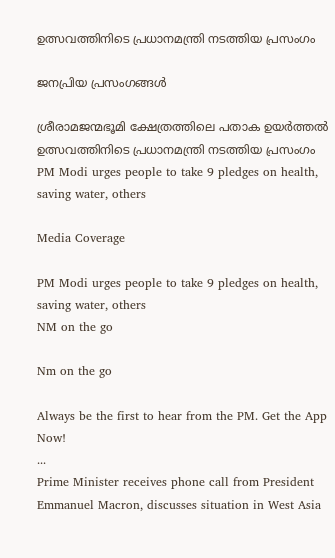ഉത്സവത്തിനിടെ പ്രധാനമന്ത്രി നടത്തിയ പ്രസംഗം

ജനപ്രിയ പ്രസംഗങ്ങൾ

ശ്രീരാമജന്മഭൂമി ക്ഷേത്രത്തിലെ പതാക ഉയർത്തൽ ഉത്സവത്തിനിടെ പ്രധാനമന്ത്രി നടത്തിയ പ്രസംഗം
PM Modi urges people to take 9 pledges on health, saving water, others

Media Coverage

PM Modi urges people to take 9 pledges on health, saving water, others
NM on the go

Nm on the go

Always be the first to hear from the PM. Get the App Now!
...
Prime Minister receives phone call from President Emmanuel Macron, discusses situation in West Asia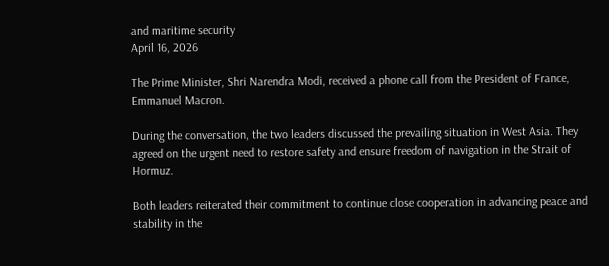and maritime security
April 16, 2026

The Prime Minister, Shri Narendra Modi, received a phone call from the President of France, Emmanuel Macron.

During the conversation, the two leaders discussed the prevailing situation in West Asia. They agreed on the urgent need to restore safety and ensure freedom of navigation in the Strait of Hormuz.

Both leaders reiterated their commitment to continue close cooperation in advancing peace and stability in the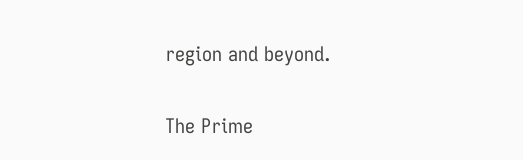region and beyond.

The Prime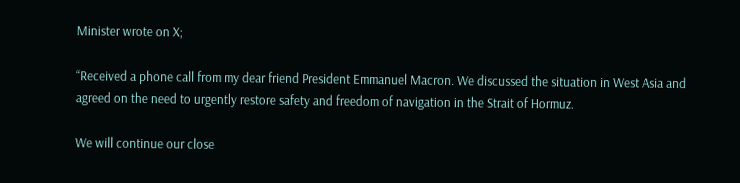Minister wrote on X;

“Received a phone call from my dear friend President Emmanuel Macron. We discussed the situation in West Asia and agreed on the need to urgently restore safety and freedom of navigation in the Strait of Hormuz.

We will continue our close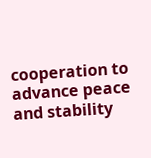cooperation to advance peace and stability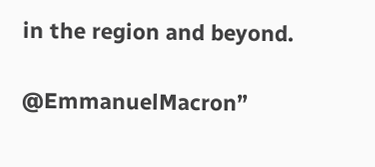in the region and beyond.

@EmmanuelMacron”